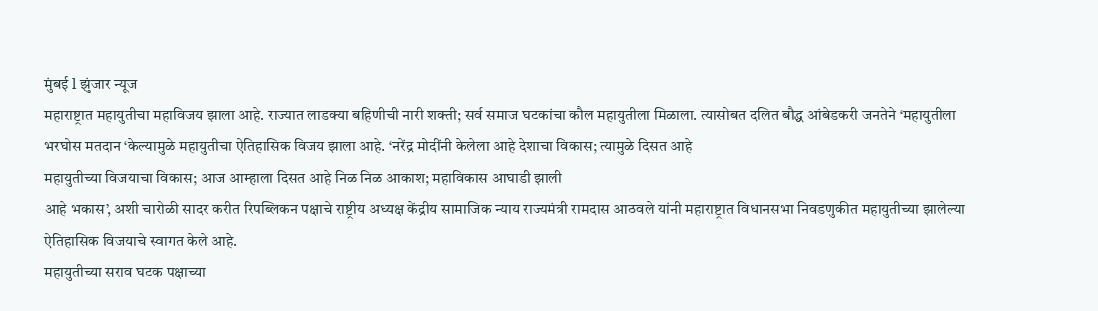मुंबई l झुंजार न्यूज
महाराष्ट्रात महायुतीचा महाविजय झाला आहे. राज्यात लाडक्या बहिणीची नारी शक्ती; सर्व समाज घटकांचा कौल महायुतीला मिळाला. त्यासोबत दलित बौद्ध आंबेडकरी जनतेने ‘महायुतीला भरघोस मतदान ‘केल्यामुळे महायुतीचा ऐतिहासिक विजय झाला आहे. ‘नरेंद्र मोदींनी केलेला आहे देशाचा विकास; त्यामुळे दिसत आहे
महायुतीच्या विजयाचा विकास; आज आम्हाला दिसत आहे निळ निळ आकाश; महाविकास आघाडी झाली
आहे भकास’, अशी चारोळी सादर करीत रिपब्लिकन पक्षाचे राष्ट्रीय अध्यक्ष केंद्रीय सामाजिक न्याय राज्यमंत्री रामदास आठवले यांनी महाराष्ट्रात विधानसभा निवडणुकीत महायुतीच्या झालेल्या ऐतिहासिक विजयाचे स्वागत केले आहे.
महायुतीच्या सराव घटक पक्षाच्या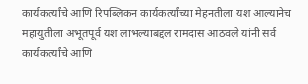कार्यकर्त्यांचे आणि रिपब्लिकन कार्यकर्त्यांच्या मेहनतीला यश आल्यानेच महायुतीला अभूतपूर्व यश लाभल्याबद्दल रामदास आठवले यांनी सर्व कार्यकर्त्यांचे आणि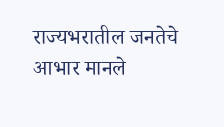राज्यभरातील जनतेचे आभार मानले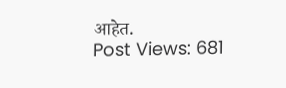आहेत.
Post Views: 681